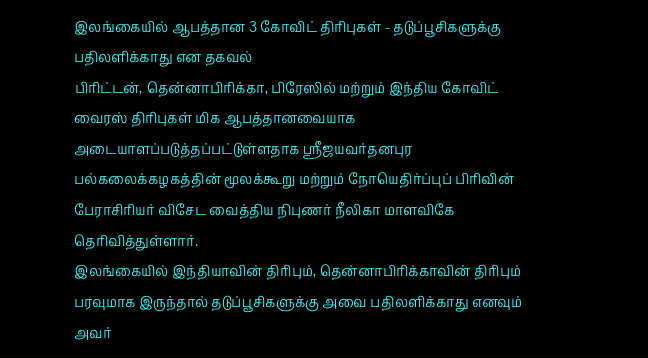இலங்கையில் ஆபத்தான 3 கோவிட் திரிபுகள் - தடுப்பூசிகளுக்கு பதிலளிக்காது என தகவல்
பிரிட்டன், தென்னாபிரிக்கா, பிரேஸில் மற்றும் இந்திய கோவிட் வைரஸ் திரிபுகள் மிக ஆபத்தானவையாக அடையாளப்படுத்தப்பட்டுள்ளதாக ஸ்ரீஜயவர்தனபுர பல்கலைக்கழகத்தின் மூலக்கூறு மற்றும் நோயெதிர்ப்புப் பிரிவின் பேராசிரியர் விசேட வைத்திய நிபுணர் நீலிகா மாளவிகே தெரிவித்துள்ளார்.
இலங்கையில் இந்தியாவின் திரிபும், தென்னாபிரிக்காவின் திரிபும் பரவுமாக இருந்தால் தடுப்பூசிகளுக்கு அவை பதிலளிக்காது எனவும் அவர்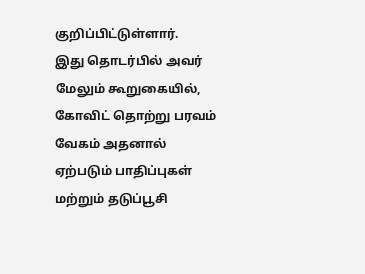குறிப்பிட்டுள்ளார்.
இது தொடர்பில் அவர் மேலும் கூறுகையில், கோவிட் தொற்று பரவம் வேகம் அதனால் ஏற்படும் பாதிப்புகள் மற்றும் தடுப்பூசி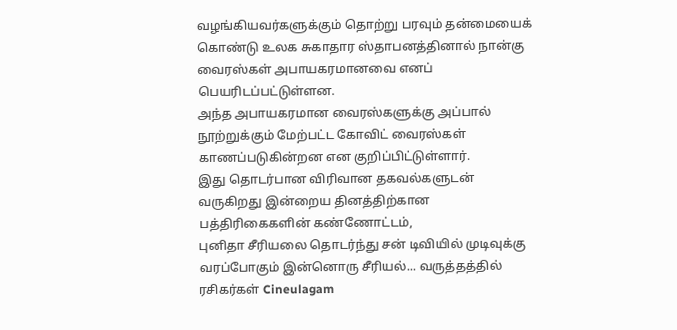வழங்கியவர்களுக்கும் தொற்று பரவும் தன்மையைக் கொண்டு உலக சுகாதார ஸ்தாபனத்தினால் நான்கு வைரஸ்கள் அபாயகரமானவை எனப் பெயரிடப்பட்டுள்ளன.
அந்த அபாயகரமான வைரஸ்களுக்கு அப்பால் நூற்றுக்கும் மேற்பட்ட கோவிட் வைரஸ்கள் காணப்படுகின்றன என குறிப்பிட்டுள்ளார்.
இது தொடர்பான விரிவான தகவல்களுடன் வருகிறது இன்றைய தினத்திற்கான பத்திரிகைகளின் கண்ணோட்டம்,
புனிதா சீரியலை தொடர்ந்து சன் டிவியில் முடிவுக்கு வரப்போகும் இன்னொரு சீரியல்... வருத்தத்தில் ரசிகர்கள் Cineulagam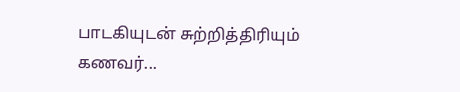பாடகியுடன் சுற்றித்திரியும் கணவர்...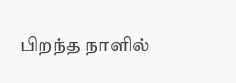பிறந்த நாளில்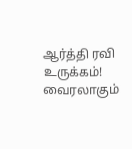ஆர்த்தி ரவி உருக்கம்! வைரலாகும்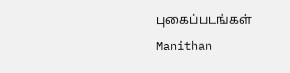புகைப்படங்கள் Manithan